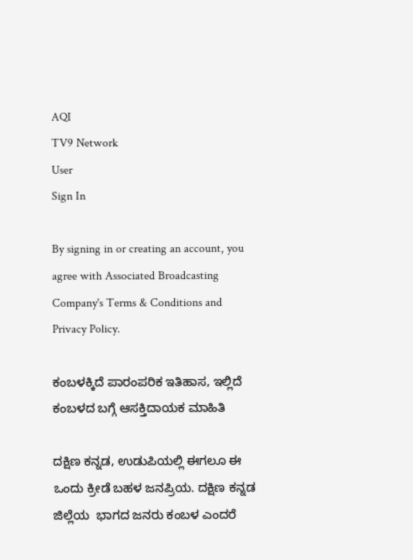AQI
TV9 Network
User
Sign In

By signing in or creating an account, you agree with Associated Broadcasting Company's Terms & Conditions and Privacy Policy.

ಕಂಬಳಕ್ಕಿದೆ ಪಾರಂಪರಿಕ ಇತಿಹಾಸ, ಇಲ್ಲಿದೆ ಕಂಬಳದ ಬಗ್ಗೆ ಆಸಕ್ತಿದಾಯಕ ಮಾಹಿತಿ

ದಕ್ಷಿಣ ಕನ್ನಡ, ಉಡುಪಿಯಲ್ಲಿ ಈಗಲೂ ಈ ಒಂದು ಕ್ರೀಡೆ ಬಹಳ ಜನಪ್ರಿಯ. ದಕ್ಷಿಣ ಕನ್ನಡ ಜಿಲ್ಲೆಯ  ಭಾಗದ ಜನರು ಕಂಬಳ ಎಂದರೆ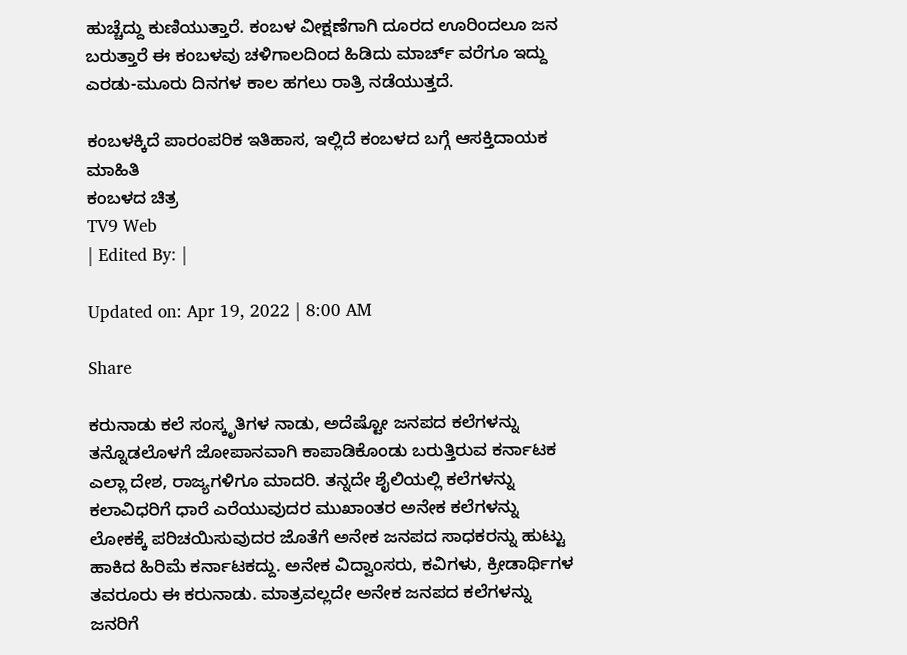ಹುಚ್ಚೆದ್ದು ಕುಣಿಯುತ್ತಾರೆ. ಕಂಬಳ ವೀಕ್ಷಣೆಗಾಗಿ ದೂರದ ಊರಿಂದಲೂ ಜನ ಬರುತ್ತಾರೆ ಈ ಕಂಬಳವು ಚಳಿಗಾಲದಿಂದ ಹಿಡಿದು ಮಾರ್ಚ್ ವರೆಗೂ ಇದ್ದು ಎರಡು-ಮೂರು ದಿನಗಳ ಕಾಲ ಹಗಲು ರಾತ್ರಿ ನಡೆಯುತ್ತದೆ.

ಕಂಬಳಕ್ಕಿದೆ ಪಾರಂಪರಿಕ ಇತಿಹಾಸ, ಇಲ್ಲಿದೆ ಕಂಬಳದ ಬಗ್ಗೆ ಆಸಕ್ತಿದಾಯಕ ಮಾಹಿತಿ
ಕಂಬಳದ ಚಿತ್ರ
TV9 Web
| Edited By: |

Updated on: Apr 19, 2022 | 8:00 AM

Share

ಕರುನಾಡು ಕಲೆ ಸಂಸ್ಕೃತಿಗಳ ನಾಡು, ಅದೆಷ್ಟೋ ಜನಪದ ಕಲೆಗಳನ್ನು ತನ್ನೊಡಲೊಳಗೆ ಜೋಪಾನವಾಗಿ ಕಾಪಾಡಿಕೊಂಡು ಬರುತ್ತಿರುವ ಕರ್ನಾಟಕ ಎಲ್ಲಾ ದೇಶ, ರಾಜ್ಯಗಳಿಗೂ ಮಾದರಿ. ತನ್ನದೇ ಶೈಲಿಯಲ್ಲಿ ಕಲೆಗಳನ್ನು ಕಲಾವಿಧರಿಗೆ ಧಾರೆ ಎರೆಯುವುದರ ಮುಖಾಂತರ ಅನೇಕ ಕಲೆಗಳನ್ನು ಲೋಕಕ್ಕೆ ಪರಿಚಯಿಸುವುದರ ಜೊತೆಗೆ ಅನೇಕ ಜನಪದ ಸಾಧಕರನ್ನು ಹುಟ್ಟು ಹಾಕಿದ ಹಿರಿಮೆ ಕರ್ನಾಟಕದ್ದು. ಅನೇಕ ವಿದ್ವಾಂಸರು, ಕವಿಗಳು, ಕ್ರೀಡಾರ್ಥಿಗಳ ತವರೂರು ಈ ಕರುನಾಡು. ಮಾತ್ರವಲ್ಲದೇ ಅನೇಕ ಜನಪದ ಕಲೆಗಳನ್ನು ಜನರಿಗೆ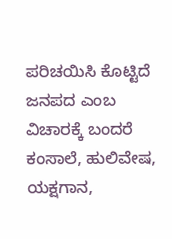ಪರಿಚಯಿಸಿ ಕೊಟ್ಟಿದೆ ಜನಪದ ಎಂಬ ವಿಚಾರಕ್ಕೆ ಬಂದರೆ ಕಂಸಾಲೆ, ಹುಲಿವೇಷ, ಯಕ್ಷಗಾನ,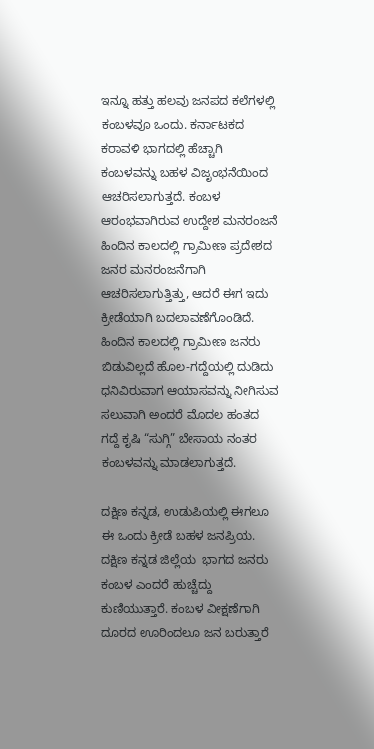ಇನ್ನೂ ಹತ್ತು ಹಲವು ಜನಪದ ಕಲೆಗಳಲ್ಲಿ ಕಂಬಳವೂ ಒಂದು. ಕರ್ನಾಟಕದ ಕರಾವಳಿ ಭಾಗದಲ್ಲಿ ಹೆಚ್ಚಾಗಿ ಕಂಬಳವನ್ನು ಬಹಳ ವಿಜೃಂಭನೆಯಿಂದ ಆಚರಿಸಲಾಗುತ್ತದೆ. ಕಂಬಳ ಆರಂಭವಾಗಿರುವ ಉದ್ದೇಶ ಮನರಂಜನೆ ಹಿಂದಿನ ಕಾಲದಲ್ಲಿ ಗ್ರಾಮೀಣ ಪ್ರದೇಶದ ಜನರ ಮನರಂಜನೆಗಾಗಿ ಆಚರಿಸಲಾಗುತ್ತಿತ್ತು, ಆದರೆ ಈಗ ಇದು ಕ್ರೀಡೆಯಾಗಿ ಬದಲಾವಣೆಗೊಂಡಿದೆ. ಹಿಂದಿನ ಕಾಲದಲ್ಲಿ ಗ್ರಾಮೀಣ ಜನರು ಬಿಡುವಿಲ್ಲದೆ ಹೊಲ-ಗದ್ದೆಯಲ್ಲಿ ದುಡಿದು ಧನಿವಿರುವಾಗ ಆಯಾಸವನ್ನು ನೀಗಿಸುವ ಸಲುವಾಗಿ ಅಂದರೆ ಮೊದಲ ಹಂತದ ಗದ್ದೆ ಕೃಷಿ “ಸುಗ್ಗಿ” ಬೇಸಾಯ ನಂತರ ಕಂಬಳವನ್ನು ಮಾಡಲಾಗುತ್ತದೆ.

ದಕ್ಷಿಣ ಕನ್ನಡ, ಉಡುಪಿಯಲ್ಲಿ ಈಗಲೂ ಈ ಒಂದು ಕ್ರೀಡೆ ಬಹಳ ಜನಪ್ರಿಯ. ದಕ್ಷಿಣ ಕನ್ನಡ ಜಿಲ್ಲೆಯ  ಭಾಗದ ಜನರು ಕಂಬಳ ಎಂದರೆ ಹುಚ್ಚೆದ್ದು ಕುಣಿಯುತ್ತಾರೆ. ಕಂಬಳ ವೀಕ್ಷಣೆಗಾಗಿ ದೂರದ ಊರಿಂದಲೂ ಜನ ಬರುತ್ತಾರೆ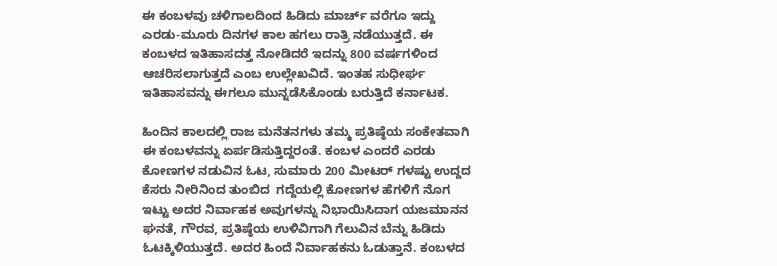ಈ ಕಂಬಳವು ಚಳಿಗಾಲದಿಂದ ಹಿಡಿದು ಮಾರ್ಚ್ ವರೆಗೂ ಇದ್ದು ಎರಡು-ಮೂರು ದಿನಗಳ ಕಾಲ ಹಗಲು ರಾತ್ರಿ ನಡೆಯುತ್ತದೆ. ಈ ಕಂಬಳದ ಇತಿಹಾಸದತ್ತ ನೋಡಿದರೆ ಇದನ್ನು 800 ವರ್ಷಗಳಿಂದ ಆಚರಿಸಲಾಗುತ್ತದೆ ಎಂಬ ಉಲ್ಲೇಖವಿದೆ. ಇಂತಹ ಸುಧೀರ್ಘ ಇತಿಹಾಸವನ್ನು ಈಗಲೂ ಮುನ್ನಡೆಸಿಕೊಂಡು ಬರುತ್ತಿದೆ ಕರ್ನಾಟಕ.

ಹಿಂದಿನ ಕಾಲದಲ್ಲಿ ರಾಜ ಮನೆತನಗಳು ತಮ್ಮ ಪ್ರತಿಷ್ಠೆಯ ಸಂಕೇತವಾಗಿ ಈ ಕಂಬಳವನ್ನು ಏರ್ಪಡಿಸುತ್ತಿದ್ದರಂತೆ. ಕಂಬಳ ಎಂದರೆ ಎರಡು ಕೋಣಗಳ ನಡುವಿನ ಓಟ, ಸುಮಾರು 200 ಮೀಟರ್ ಗಳಷ್ಟು ಉದ್ದದ ಕೆಸರು ನೀರಿನಿಂದ ತುಂಬಿದ  ಗದ್ದೆಯಲ್ಲಿ ಕೋಣಗಳ ಹೆಗಳಿಗೆ ನೊಗ ಇಟ್ಟು ಅದರ ನಿರ್ವಾಹಕ ಅವುಗಳನ್ನು ನಿಭಾಯಿಸಿದಾಗ ಯಜಮಾನನ ಘನತೆ, ಗೌರವ, ಪ್ರತಿಷ್ಠೆಯ ಉಳಿವಿಗಾಗಿ ಗೆಲುವಿನ ಬೆನ್ನು ಹಿಡಿದು ಓಟಕ್ಕಿಳಿಯುತ್ತದೆ. ಅದರ ಹಿಂದೆ ನಿರ್ವಾಹಕನು ಓಡುತ್ತಾನೆ. ಕಂಬಳದ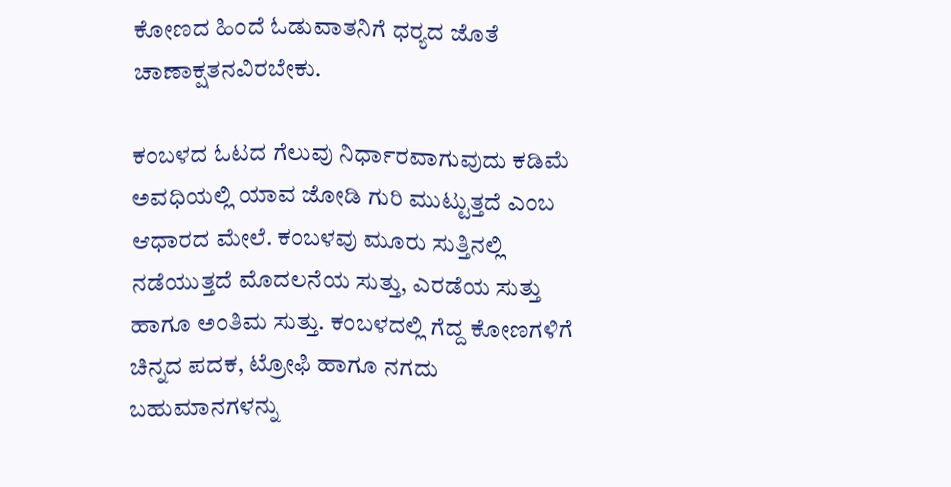ಕೋಣದ ಹಿಂದೆ ಓಡುವಾತನಿಗೆ ಧರ‍್ಯದ ಜೊತೆ ಚಾಣಾಕ್ಷತನವಿರಬೇಕು.

ಕಂಬಳದ ಓಟದ ಗೆಲುವು ನಿರ್ಧಾರವಾಗುವುದು ಕಡಿಮೆ ಅವಧಿಯಲ್ಲಿ ಯಾವ ಜೋಡಿ ಗುರಿ ಮುಟ್ಟುತ್ತದೆ ಎಂಬ ಆಧಾರದ ಮೇಲೆ. ಕಂಬಳವು ಮೂರು ಸುತ್ತಿನಲ್ಲಿ ನಡೆಯುತ್ತದೆ ಮೊದಲನೆಯ ಸುತ್ತು, ಎರಡೆಯ ಸುತ್ತು ಹಾಗೂ ಅಂತಿಮ ಸುತ್ತು. ಕಂಬಳದಲ್ಲಿ ಗೆದ್ದ ಕೋಣಗಳಿಗೆ ಚಿನ್ನದ ಪದಕ, ಟ್ರೋಫಿ ಹಾಗೂ ನಗದು ಬಹುಮಾನಗಳನ್ನು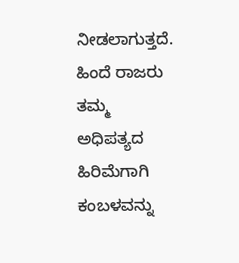ನೀಡಲಾಗುತ್ತದೆ. ಹಿಂದೆ ರಾಜರು ತಮ್ಮ ಅಧಿಪತ್ಯದ ಹಿರಿಮೆಗಾಗಿ ಕಂಬಳವನ್ನು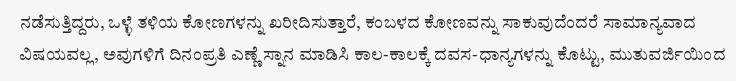ನಡೆಸುತ್ತಿದ್ದರು, ಒಳ್ಳೆ ತಳಿಯ ಕೋಣಗಳನ್ನು ಖರೀದಿಸುತ್ತಾರೆ, ಕಂಬಳದ ಕೋಣವನ್ನು ಸಾಕುವುದೆಂದರೆ ಸಾಮಾನ್ಯವಾದ ವಿಷಯವಲ್ಲ, ಅವುಗಳಿಗೆ ದಿನಂಪ್ರತಿ ಎಣ್ಣೆ ಸ್ನಾನ ಮಾಡಿಸಿ ಕಾಲ-ಕಾಲಕ್ಕೆ ದವಸ-ಧಾನ್ಯಗಳನ್ನು ಕೊಟ್ಟು, ಮುತುವರ್ಜಿಯಿಂದ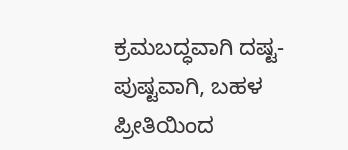ಕ್ರಮಬದ್ಧವಾಗಿ ದಷ್ಟ-ಪುಷ್ಟವಾಗಿ, ಬಹಳ ಪ್ರೀತಿಯಿಂದ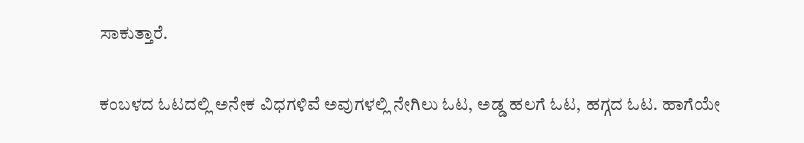ಸಾಕುತ್ತಾರೆ.

ಕಂಬಳದ ಓಟದಲ್ಲಿ ಅನೇಕ ವಿಧಗಳಿವೆ ಅವುಗಳಲ್ಲಿ ನೇಗಿಲು ಓಟ, ಅಡ್ಡ ಹಲಗೆ ಓಟ, ಹಗ್ಗದ ಓಟ. ಹಾಗೆಯೇ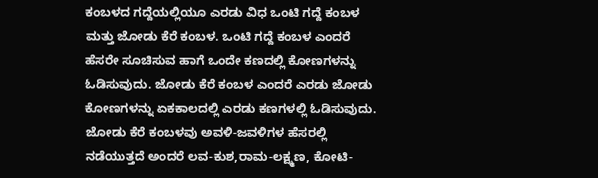ಕಂಬಳದ ಗದ್ದೆಯಲ್ಲಿಯೂ ಎರಡು ವಿಧ ಒಂಟಿ ಗದ್ದೆ ಕಂಬಳ ಮತ್ತು ಜೋಡು ಕೆರೆ ಕಂಬಳ. ಒಂಟಿ ಗದ್ದೆ ಕಂಬಳ ಎಂದರೆ ಹೆಸರೇ ಸೂಚಿಸುವ ಹಾಗೆ ಒಂದೇ ಕಣದಲ್ಲಿ ಕೋಣಗಳನ್ನು ಓಡಿಸುವುದು. ಜೋಡು ಕೆರೆ ಕಂಬಳ ಎಂದರೆ ಎರಡು ಜೋಡು ಕೋಣಗಳನ್ನು ಏಕಕಾಲದಲ್ಲಿ ಎರಡು ಕಣಗಳಲ್ಲಿ ಓಡಿಸುವುದು. ಜೋಡು ಕೆರೆ ಕಂಬಳವು ಅವಳಿ-ಜವಳಿಗಳ ಹೆಸರಲ್ಲಿ ನಡೆಯುತ್ತದೆ ಅಂದರೆ ಲವ-ಕುಶ,ರಾಮ-ಲಕ್ಷ್ಮಣ, ಕೋಟಿ-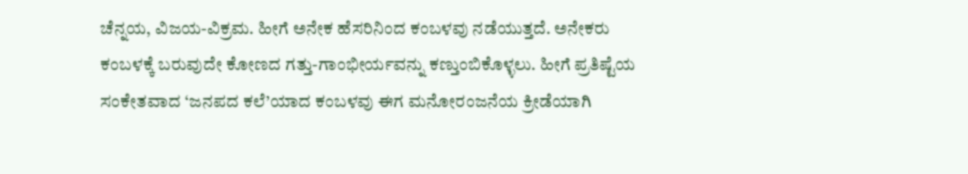ಚೆನ್ನಯ, ವಿಜಯ-ವಿಕ್ರಮ. ಹೀಗೆ ಅನೇಕ ಹೆಸರಿನಿಂದ ಕಂಬಳವು ನಡೆಯುತ್ತದೆ. ಅನೇಕರು ಕಂಬಳಕ್ಕೆ ಬರುವುದೇ ಕೋಣದ ಗತ್ತು-ಗಾಂಭೀರ್ಯವನ್ನು ಕಣ್ತುಂಬಿಕೊಳ್ಳಲು. ಹೀಗೆ ಪ್ರತಿಷ್ಟೆಯ ಸಂಕೇತವಾದ ‘ಜನಪದ ಕಲೆ’ಯಾದ ಕಂಬಳವು ಈಗ ಮನೋರಂಜನೆಯ ಕ್ರೀಡೆಯಾಗಿ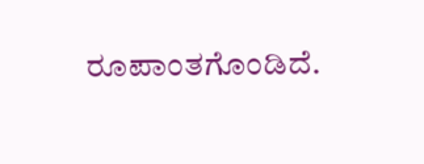ರೂಪಾಂತಗೊಂಡಿದೆ.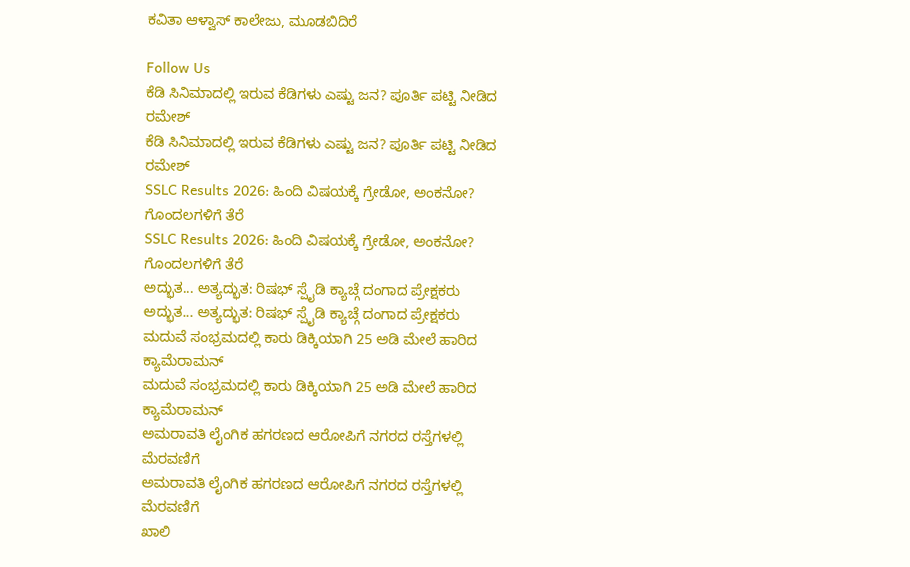ಕವಿತಾ ಆಳ್ವಾಸ್ ಕಾಲೇಜು, ಮೂಡಬಿದಿರೆ

Follow Us
ಕೆಡಿ ಸಿನಿಮಾದಲ್ಲಿ ಇರುವ ಕೆಡಿಗಳು ಎಷ್ಟು ಜನ? ಪೂರ್ತಿ ಪಟ್ಟಿ ನೀಡಿದ ರಮೇಶ್
ಕೆಡಿ ಸಿನಿಮಾದಲ್ಲಿ ಇರುವ ಕೆಡಿಗಳು ಎಷ್ಟು ಜನ? ಪೂರ್ತಿ ಪಟ್ಟಿ ನೀಡಿದ ರಮೇಶ್
SSLC Results 2026: ಹಿಂದಿ ವಿಷಯಕ್ಕೆ ಗ್ರೇಡೋ, ಅಂಕನೋ? ಗೊಂದಲಗಳಿಗೆ ತೆರೆ
SSLC Results 2026: ಹಿಂದಿ ವಿಷಯಕ್ಕೆ ಗ್ರೇಡೋ, ಅಂಕನೋ? ಗೊಂದಲಗಳಿಗೆ ತೆರೆ
ಅದ್ಭುತ... ಅತ್ಯದ್ಭುತ: ರಿಷಭ್ ಸ್ಪೈಡಿ ಕ್ಯಾಚ್ಗೆ ದಂಗಾದ ಪ್ರೇಕ್ಷಕರು
ಅದ್ಭುತ... ಅತ್ಯದ್ಭುತ: ರಿಷಭ್ ಸ್ಪೈಡಿ ಕ್ಯಾಚ್ಗೆ ದಂಗಾದ ಪ್ರೇಕ್ಷಕರು
ಮದುವೆ ಸಂಭ್ರಮದಲ್ಲಿ ಕಾರು ಡಿಕ್ಕಿಯಾಗಿ 25 ಅಡಿ ಮೇಲೆ ಹಾರಿದ ಕ್ಯಾಮೆರಾಮನ್
ಮದುವೆ ಸಂಭ್ರಮದಲ್ಲಿ ಕಾರು ಡಿಕ್ಕಿಯಾಗಿ 25 ಅಡಿ ಮೇಲೆ ಹಾರಿದ ಕ್ಯಾಮೆರಾಮನ್
ಅಮರಾವತಿ ಲೈಂಗಿಕ ಹಗರಣದ ಆರೋಪಿಗೆ ನಗರದ ರಸ್ತೆಗಳಲ್ಲಿ ಮೆರವಣಿಗೆ
ಅಮರಾವತಿ ಲೈಂಗಿಕ ಹಗರಣದ ಆರೋಪಿಗೆ ನಗರದ ರಸ್ತೆಗಳಲ್ಲಿ ಮೆರವಣಿಗೆ
ಖಾಲಿ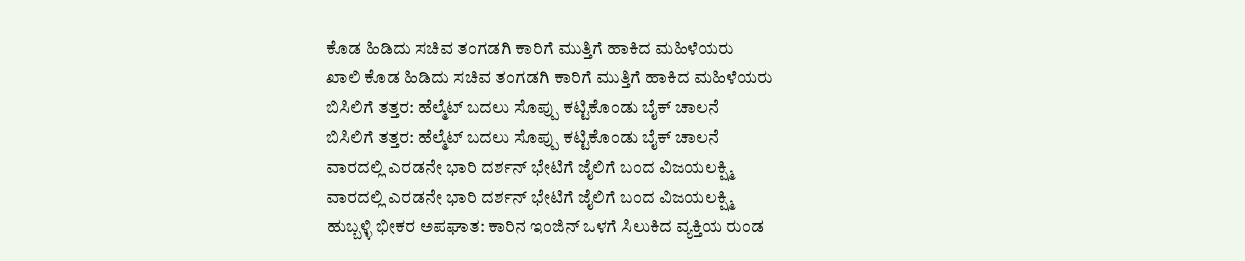ಕೊಡ ಹಿಡಿದು ಸಚಿವ ತಂಗಡಗಿ ಕಾರಿಗೆ ಮುತ್ತಿಗೆ ಹಾಕಿದ ಮಹಿಳೆಯರು
ಖಾಲಿ ಕೊಡ ಹಿಡಿದು ಸಚಿವ ತಂಗಡಗಿ ಕಾರಿಗೆ ಮುತ್ತಿಗೆ ಹಾಕಿದ ಮಹಿಳೆಯರು
ಬಿಸಿಲಿಗೆ ತತ್ತರ: ಹೆಲ್ಮೆಟ್ ಬದಲು ಸೊಪ್ಪು ಕಟ್ಟಿಕೊಂಡು ಬೈಕ್ ಚಾಲನೆ
ಬಿಸಿಲಿಗೆ ತತ್ತರ: ಹೆಲ್ಮೆಟ್ ಬದಲು ಸೊಪ್ಪು ಕಟ್ಟಿಕೊಂಡು ಬೈಕ್ ಚಾಲನೆ
ವಾರದಲ್ಲಿ ಎರಡನೇ ಭಾರಿ ದರ್ಶನ್ ಭೇಟಿಗೆ ಜೈಲಿಗೆ ಬಂದ ವಿಜಯಲಕ್ಷ್ಮಿ
ವಾರದಲ್ಲಿ ಎರಡನೇ ಭಾರಿ ದರ್ಶನ್ ಭೇಟಿಗೆ ಜೈಲಿಗೆ ಬಂದ ವಿಜಯಲಕ್ಷ್ಮಿ
ಹುಬ್ಬಳ್ಳಿ ಭೀಕರ ಅಪಘಾತ: ಕಾರಿನ ಇಂಜಿನ್ ಒಳಗೆ ಸಿಲುಕಿದ ವ್ಯಕ್ತಿಯ ರುಂಡ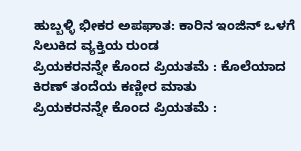ಹುಬ್ಬಳ್ಳಿ ಭೀಕರ ಅಪಘಾತ: ಕಾರಿನ ಇಂಜಿನ್ ಒಳಗೆ ಸಿಲುಕಿದ ವ್ಯಕ್ತಿಯ ರುಂಡ
ಪ್ರಿಯಕರನನ್ನೇ ಕೊಂದ ಪ್ರಿಯತಮೆ : ಕೊಲೆಯಾದ ಕಿರಣ್ ತಂದೆಯ ಕಣ್ಣೀರ ಮಾತು
ಪ್ರಿಯಕರನನ್ನೇ ಕೊಂದ ಪ್ರಿಯತಮೆ :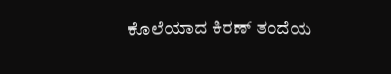ಕೊಲೆಯಾದ ಕಿರಣ್ ತಂದೆಯ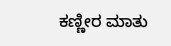ಕಣ್ಣೀರ ಮಾತು